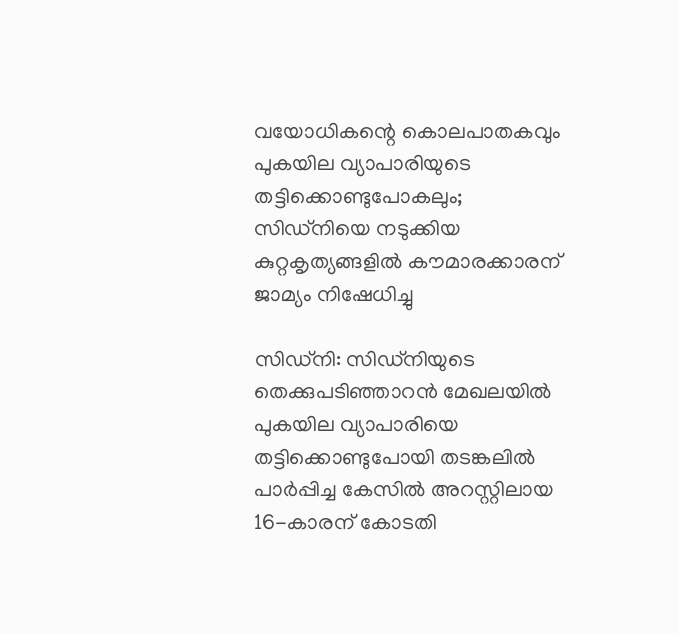വയോധികന്റെ കൊലപാതകവും പുകയില വ്യാപാരിയുടെ തട്ടിക്കൊണ്ടുപോകലും; സിഡ്‌നിയെ നടുക്കിയ കുറ്റകൃത്യങ്ങളിൽ കൗമാരക്കാരന് ജാമ്യം നിഷേധിച്ചു

സിഡ്‌നി: സിഡ്‌നിയുടെ തെക്കുപടിഞ്ഞാറൻ മേഖലയിൽ പുകയില വ്യാപാരിയെ തട്ടിക്കൊണ്ടുപോയി തടങ്കലിൽ പാർപ്പിച്ച കേസിൽ അറസ്റ്റിലായ 16-കാരന് കോടതി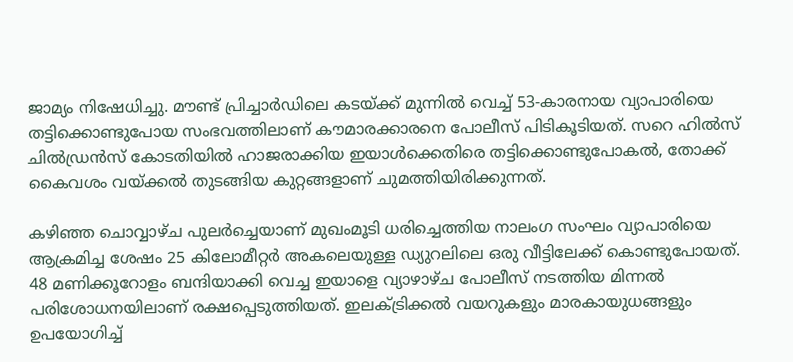ജാമ്യം നിഷേധിച്ചു. മൗണ്ട് പ്രിച്ചാർഡിലെ കടയ്ക്ക് മുന്നിൽ വെച്ച് 53-കാരനായ വ്യാപാരിയെ തട്ടിക്കൊണ്ടുപോയ സംഭവത്തിലാണ് കൗമാരക്കാരനെ പോലീസ് പിടികൂടിയത്. സറെ ഹിൽസ് ചിൽഡ്രൻസ് കോടതിയിൽ ഹാജരാക്കിയ ഇയാൾക്കെതിരെ തട്ടിക്കൊണ്ടുപോകൽ, തോക്ക് കൈവശം വയ്ക്കൽ തുടങ്ങിയ കുറ്റങ്ങളാണ് ചുമത്തിയിരിക്കുന്നത്.

കഴിഞ്ഞ ചൊവ്വാഴ്ച പുലർച്ചെയാണ് മുഖംമൂടി ധരിച്ചെത്തിയ നാലംഗ സംഘം വ്യാപാരിയെ ആക്രമിച്ച ശേഷം 25 കിലോമീറ്റർ അകലെയുള്ള ഡ്യുറലിലെ ഒരു വീട്ടിലേക്ക് കൊണ്ടുപോയത്. 48 മണിക്കൂറോളം ബന്ദിയാക്കി വെച്ച ഇയാളെ വ്യാഴാഴ്ച പോലീസ് നടത്തിയ മിന്നൽ പരിശോധനയിലാണ് രക്ഷപ്പെടുത്തിയത്. ഇലക്ട്രിക്കൽ വയറുകളും മാരകായുധങ്ങളും ഉപയോഗിച്ച്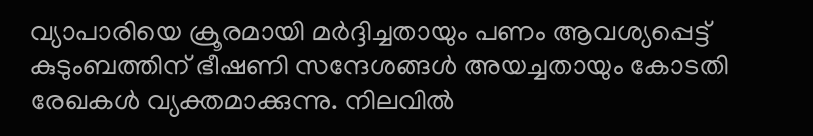വ്യാപാരിയെ ക്രൂരമായി മർദ്ദിച്ചതായും പണം ആവശ്യപ്പെട്ട് കുടുംബത്തിന് ഭീഷണി സന്ദേശങ്ങൾ അയച്ചതായും കോടതി രേഖകൾ വ്യക്തമാക്കുന്നു. നിലവിൽ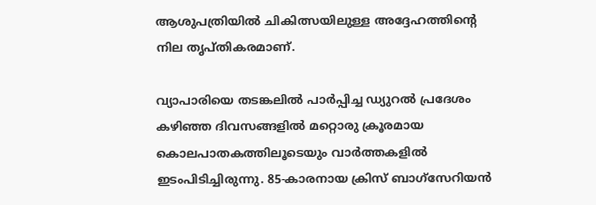ആശുപത്രിയിൽ ചികിത്സയിലുള്ള അദ്ദേഹത്തിന്റെ നില തൃപ്തികരമാണ്.

വ്യാപാരിയെ തടങ്കലിൽ പാർപ്പിച്ച ഡ്യുറൽ പ്രദേശം കഴിഞ്ഞ ദിവസങ്ങളിൽ മറ്റൊരു ക്രൂരമായ കൊലപാതകത്തിലൂടെയും വാർത്തകളിൽ ഇടംപിടിച്ചിരുന്നു. 85-കാരനായ ക്രിസ് ബാഗ്‌സേറിയൻ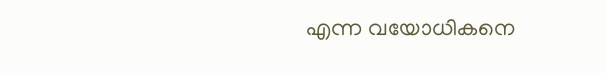എന്ന വയോധികനെ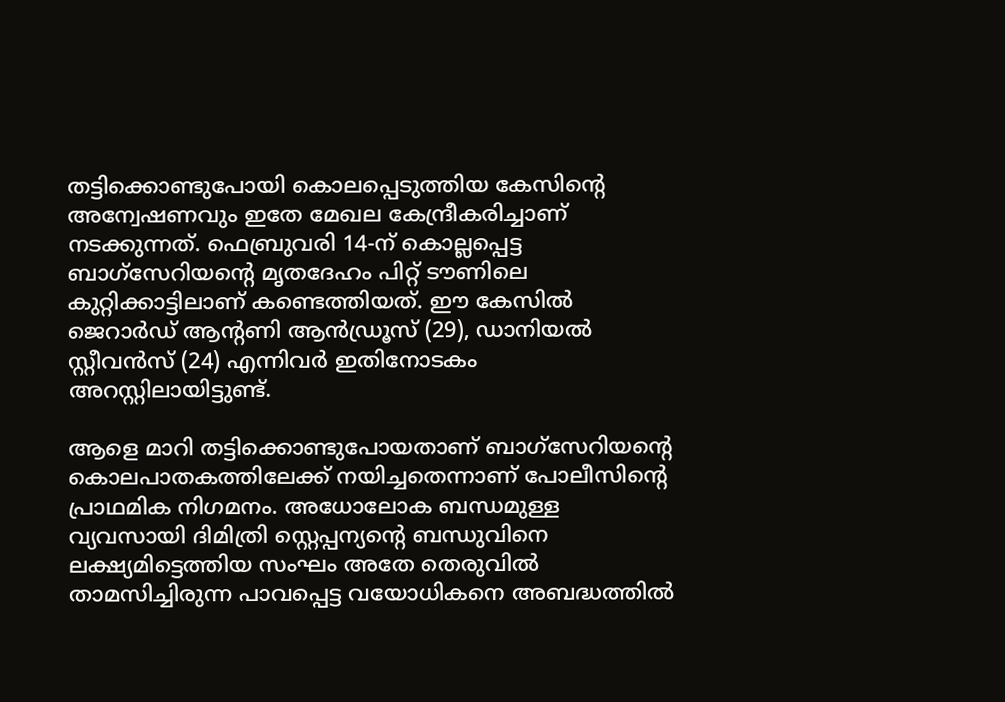തട്ടിക്കൊണ്ടുപോയി കൊലപ്പെടുത്തിയ കേസിന്റെ അന്വേഷണവും ഇതേ മേഖല കേന്ദ്രീകരിച്ചാണ് നടക്കുന്നത്. ഫെബ്രുവരി 14-ന് കൊല്ലപ്പെട്ട ബാഗ്‌സേറിയന്റെ മൃതദേഹം പിറ്റ് ടൗണിലെ കുറ്റിക്കാട്ടിലാണ് കണ്ടെത്തിയത്. ഈ കേസിൽ ജെറാർഡ് ആന്റണി ആൻഡ്രൂസ് (29), ഡാനിയൽ സ്റ്റീവൻസ് (24) എന്നിവർ ഇതിനോടകം അറസ്റ്റിലായിട്ടുണ്ട്.

ആളെ മാറി തട്ടിക്കൊണ്ടുപോയതാണ് ബാഗ്‌സേറിയന്റെ കൊലപാതകത്തിലേക്ക് നയിച്ചതെന്നാണ് പോലീസിന്റെ പ്രാഥമിക നിഗമനം. അധോലോക ബന്ധമുള്ള വ്യവസായി ദിമിത്രി സ്റ്റെപ്പന്യന്റെ ബന്ധുവിനെ ലക്ഷ്യമിട്ടെത്തിയ സംഘം അതേ തെരുവിൽ താമസിച്ചിരുന്ന പാവപ്പെട്ട വയോധികനെ അബദ്ധത്തിൽ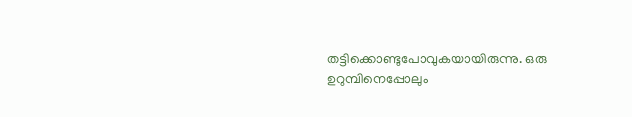തട്ടിക്കൊണ്ടുപോവുകയായിരുന്നു. ഒരു ഉറുമ്പിനെപ്പോലും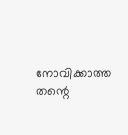നോവിക്കാത്ത തന്റെ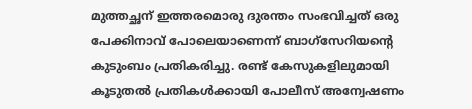മുത്തച്ഛന് ഇത്തരമൊരു ദുരന്തം സംഭവിച്ചത് ഒരു പേക്കിനാവ് പോലെയാണെന്ന് ബാഗ്‌സേറിയന്റെ കുടുംബം പ്രതികരിച്ചു. രണ്ട് കേസുകളിലുമായി കൂടുതൽ പ്രതികൾക്കായി പോലീസ് അന്വേഷണം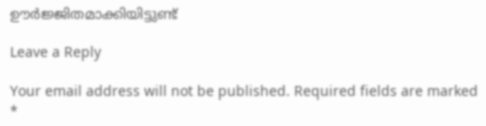ഊർജ്ജിതമാക്കിയിട്ടുണ്ട്

Leave a Reply

Your email address will not be published. Required fields are marked *